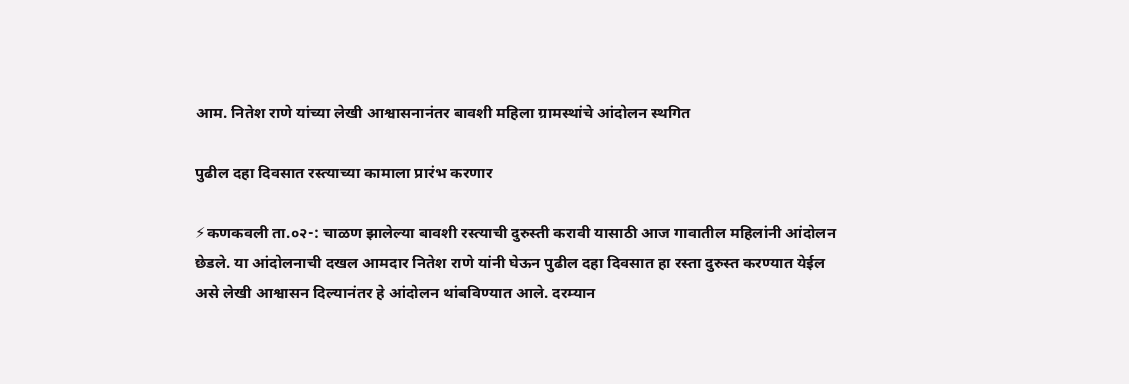आम. नितेश राणे यांच्या लेखी आश्वासनानंतर बावशी महिला ग्रामस्थांचे आंदोलन स्थगित

पुढील दहा दिवसात रस्त्याच्या कामाला प्रारंभ करणार

⚡कणकवली ता.०२-: चाळण झालेल्या बावशी रस्त्याची दुरुस्ती करावी यासाठी आज गावातील महिलांनी आंदोलन छेडले. या आंदोलनाची दखल आमदार नितेश राणे यांनी घेऊन पुढील दहा दिवसात हा रस्ता दुरुस्त करण्यात येईल असे लेखी आश्वासन दिल्यानंतर हे आंदोलन थांबविण्यात आले. दरम्यान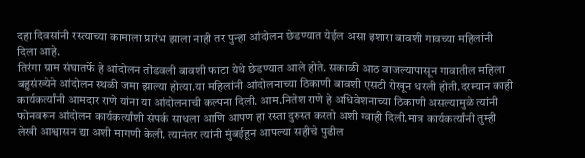दहा दिवसांनी रस्त्याच्या कामाला प्रारंभ झाला नाही तर पुन्हा आंदोलन छेडण्यात येईल असा इशारा बावशी गावच्या महिलांनी दिला आहे.
तिरंगा ग्राम संघातर्फे हे आंदोलन तोंडवली बावशी फाटा येथे छेडण्यात आले होते. सकाळी आठ वाजल्यापासून गावातील महिला बहुसंख्येने आंदोलन स्थळी जमा झाल्या होत्या.या महिलांनी आंदोलनाच्या ठिकाणी बावशी एसटी रोखून धरली होती.दरम्यान काही कार्यकर्त्यांनी आमदार राणे यांना या आंदोलनाची कल्पना दिली. आम.नितेश राणे हे अधिवेशनाच्या ठिकाणी असल्यामुळे त्यांनी फोनवरून आंदोलन कार्यकर्त्यांशी संपर्क साधला आणि आपण हा रस्ता दुरुस्त करतो अशी ग्वाही दिली.मात्र कार्यकर्त्यांनी तुम्ही लेखी आश्वासन द्या अशी मागणी केली. त्यानंतर त्यांनी मुंबईहून आपल्या सहीचे पुढील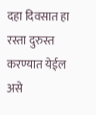दहा दिवसात हा रस्ता दुरुस्त करण्यात येईल असे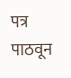पत्र पाठवून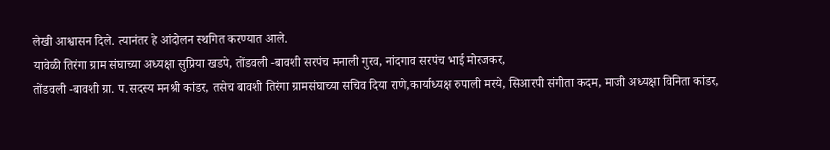लेखी आश्वासन दिले. त्यानंतर हे आंदोलन स्थगित करण्यात आले.
यावेळी तिरंगा ग्राम संघाच्या अध्यक्षा सुप्रिया खडपे, तोंडवली -बावशी सरपंच मनाली गुरव, नांदगाव सरपंच भाई मोरजकर,
तोंडवली -बावशी ग्रा. प.सदस्य मनश्री कांडर, तसेच बावशी तिरंगा ग्रामसंघाच्या सचिव दिया राणे,कार्याध्यक्ष रुपाली मरये, सिआरपी संगीता कदम, माजी अध्यक्षा विनिता कांडर,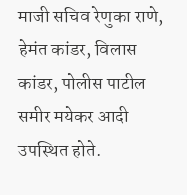माजी सचिव रेणुका राणे, हेमंत कांडर, विलास कांडर, पोलीस पाटील समीर मयेकर आदी उपस्थित होते.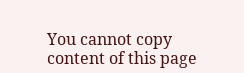You cannot copy content of this page